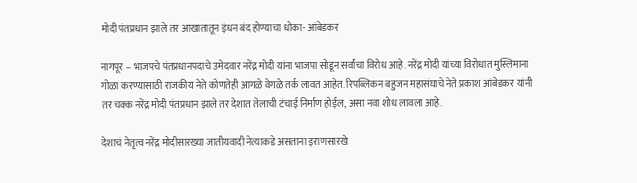मोदी पंतप्रधान झाले तर आखातातून इंधन बंद होण्याचा धोका- आंबेडकर

नागपूर – भाजपचे पंतप्रधानपदाचे उमेदवार नरेंद्र मोदी यांना भाजपा सोडून सर्वांचा विरोध आहे. नरेंद्र मोदी यांच्या विरोधात मुस्लिमाना गोळा करण्यासाठी राजकीय नेते कोणतेही आगळे वेगळे तर्क लावत आहेत. रिपब्लिकन बहुजन महासंघाचे नेते प्रकाश आंबेडकर यांनी तर चक्क नरेंद्र मोदी पंतप्रधान झाले तर देशात तेलाची टंचाई निर्माण होईल, असा नवा शोध लावला आहे.

देशाचं नेतृत्व नरेंद्र मोदीसारख्या जातीयवादी नेत्याकडे असताना इराणसारखे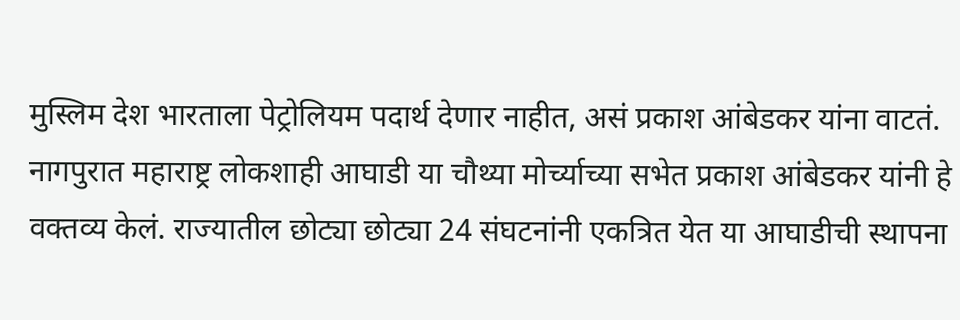मुस्लिम देश भारताला पेट्रोलियम पदार्थ देणार नाहीत, असं प्रकाश आंबेडकर यांना वाटतं. नागपुरात महाराष्ट्र लोकशाही आघाडी या चौथ्या मोर्च्याच्या सभेत प्रकाश आंबेडकर यांनी हे वक्तव्य केलं. राज्यातील छोट्या छोट्या 24 संघटनांनी एकत्रित येत या आघाडीची स्थापना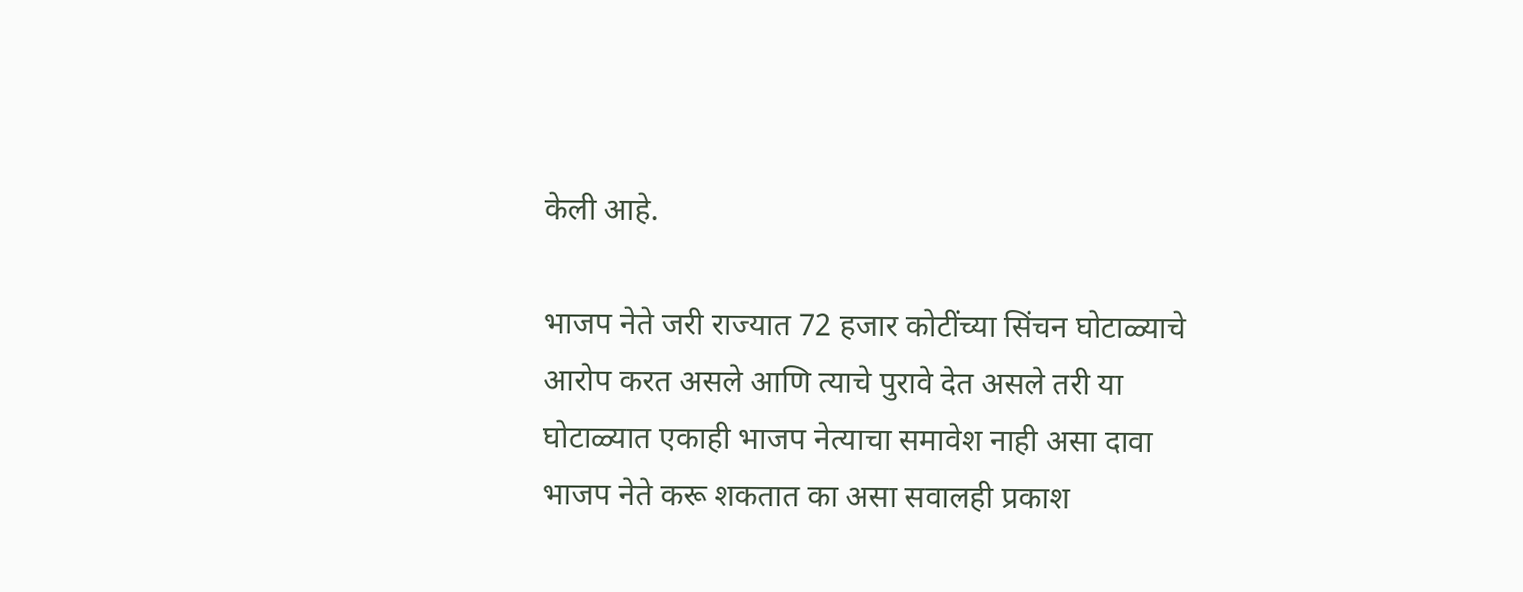केली आहे.

भाजप नेते जरी राज्यात 72 हजार कोटींच्या सिंचन घोटाळ्याचे आरोप करत असले आणि त्याचे पुरावे देत असले तरी या घोटाळ्यात एकाही भाजप नेत्याचा समावेश नाही असा दावा भाजप नेते करू शकतात का असा सवालही प्रकाश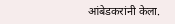आंबेडकरांनी केला.